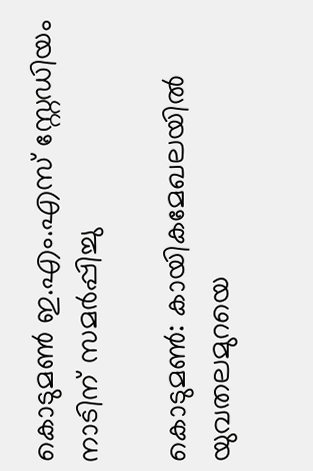കൊടുമണ്‍ ഇ.എം.എസ് സ്റ്റേഡിയം നാടിന് സമര്‍പ്പിച്ചു

കൊടുമൺ: കായികമേഖലയില്‍ യുവതലമുറയെ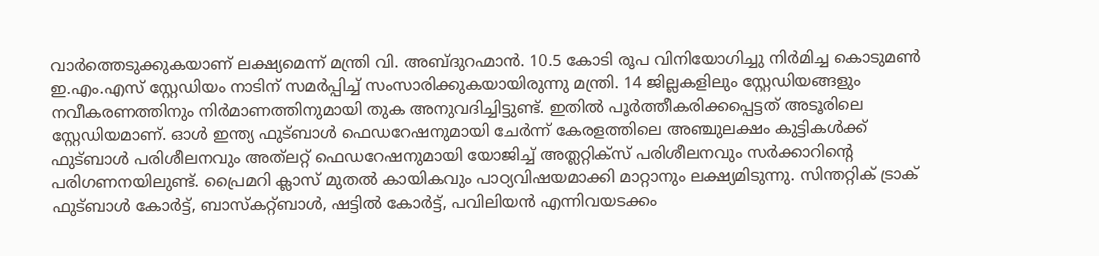വാര്‍ത്തെടുക്കുകയാണ് ലക്ഷ്യമെന്ന് മന്ത്രി വി. അബ്ദുറഹ്മാന്‍. 10.5 കോടി രൂപ വിനിയോഗിച്ചു നിർമിച്ച കൊടുമണ്‍ ഇ.എം.എസ് സ്റ്റേഡിയം നാടിന് സമര്‍പ്പിച്ച് സംസാരിക്കുകയായിരുന്നു മന്ത്രി. 14 ജില്ലകളിലും സ്റ്റേഡിയങ്ങളും നവീകരണത്തിനും നിർമാണത്തിനുമായി തുക അനുവദിച്ചിട്ടുണ്ട്. ഇതില്‍ പൂര്‍ത്തീകരിക്കപ്പെട്ടത് അടൂരിലെ സ്റ്റേഡിയമാണ്. ഓള്‍ ഇന്ത്യ ഫുട്‌ബാള്‍ ഫെഡറേഷനുമായി ചേര്‍ന്ന് കേരളത്തിലെ അഞ്ചുലക്ഷം കുട്ടികള്‍ക്ക് ഫുട്‌ബാള്‍ പരിശീലനവും അത്‌ലറ്റ് ഫെഡറേഷനുമായി യോജിച്ച് അത്ലറ്റിക്സ് പരിശീലനവും സര്‍ക്കാറിന്റെ പരിഗണനയിലുണ്ട്. പ്രൈമറി ക്ലാസ് മുതല്‍ കായികവും പാഠ്യവിഷയമാക്കി മാറ്റാനും ലക്ഷ്യമിടുന്നു. സിന്തറ്റിക് ട്രാക് ഫുട്‌ബാള്‍ കോര്‍ട്ട്, ബാസ്‌കറ്റ്ബാള്‍, ഷട്ടില്‍ കോര്‍ട്ട്, പവിലിയന്‍ എന്നിവയടക്കം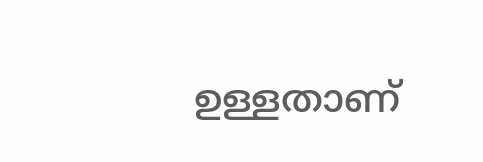ഉള്ളതാണ്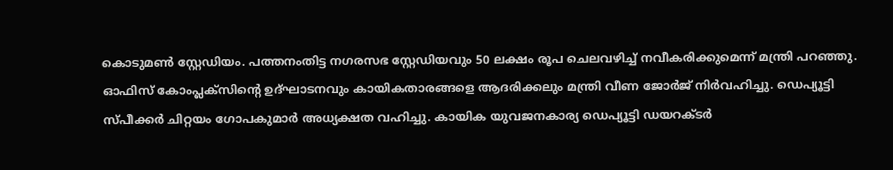കൊടുമണ്‍ സ്റ്റേഡിയം. പത്തനംതിട്ട നഗരസഭ സ്റ്റേഡിയവും 50 ലക്ഷം രൂപ ചെലവഴിച്ച് നവീകരിക്കുമെന്ന് മന്ത്രി പറഞ്ഞു. ഓഫിസ് കോംപ്ലക്സിന്റെ ഉദ്ഘാടനവും കായികതാരങ്ങളെ ആദരിക്കലും മന്ത്രി വീണ ജോര്‍ജ് നിര്‍വഹിച്ചു. ഡെപ്യൂട്ടി സ്പീക്കര്‍ ചിറ്റയം ഗോപകുമാര്‍ അധ്യക്ഷത വഹിച്ചു. കായിക യുവജനകാര്യ ഡെപ്യൂട്ടി ഡയറക്ടര്‍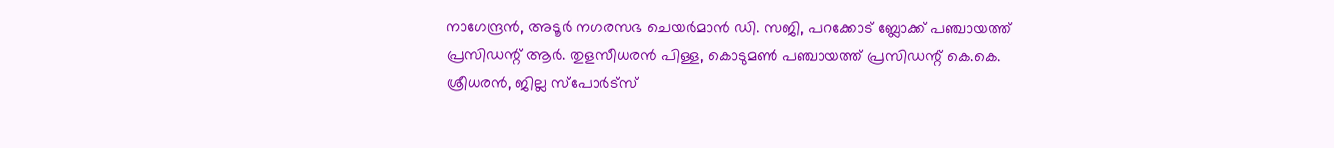നാഗേന്ദ്രന്‍, അടൂര്‍ നഗരസഭ ചെയര്‍മാന്‍ ഡി. സജി, പറക്കോട് ബ്ലോക്ക് പഞ്ചായത്ത് പ്രസിഡന്റ് ആര്‍. തുളസീധരന്‍ പിള്ള, കൊടുമണ്‍ പഞ്ചായത്ത് പ്രസിഡന്റ് കെ.കെ. ശ്രീധരന്‍, ജില്ല സ്‌പോര്‍ട്‌സ്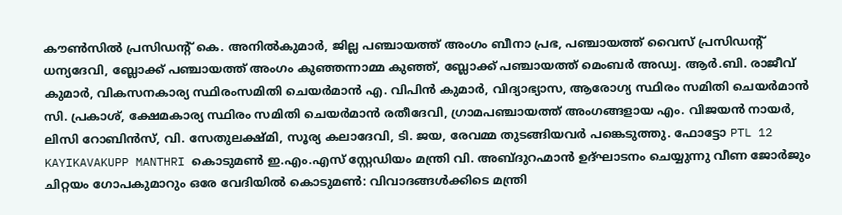കൗണ്‍സില്‍ പ്രസിഡന്റ് കെ. അനില്‍കുമാര്‍, ജില്ല പഞ്ചായത്ത് അംഗം ബീനാ പ്രഭ, പഞ്ചായത്ത് വൈസ് പ്രസിഡന്റ് ധന്യദേവി, ബ്ലോക്ക് പഞ്ചായത്ത് അംഗം കുഞ്ഞന്നാമ്മ കുഞ്ഞ്, ബ്ലോക്ക് പഞ്ചായത്ത് മെംബര്‍ അഡ്വ. ആര്‍.ബി. രാജീവ് കുമാര്‍, വികസനകാര്യ സ്ഥിരംസമിതി ചെയര്‍മാന്‍ എ. വിപിന്‍ കുമാര്‍, വിദ്യാഭ്യാസ, ആരോഗ്യ സ്ഥിരം സമിതി ചെയര്‍മാന്‍ സി. പ്രകാശ്, ക്ഷേമകാര്യ സ്ഥിരം സമിതി ചെയര്‍മാന്‍ രതീദേവി, ഗ്രാമപഞ്ചായത്ത് അംഗങ്ങളായ എം. വിജയന്‍ നായര്‍, ലിസി റോബിന്‍സ്, വി. സേതുലക്ഷ്മി, സൂര്യ കലാദേവി, ടി. ജയ, രേവമ്മ തുടങ്ങിയവര്‍ പങ്കെടുത്തു. ഫോട്ടോ PTL 12 KAYIKAVAKUPP MANTHRI കൊടുമണ്‍ ഇ.എം.എസ് സ്റ്റേഡിയം മന്ത്രി വി. അബ്ദുറഹ്മാന്‍ ഉദ്ഘാടനം ചെയ്യുന്നു വീണ ജോർജും ചിറ്റയം ഗോപകുമാറും ഒരേ വേദിയിൽ കൊടുമൺ: വിവാദങ്ങൾക്കിടെ മന്ത്രി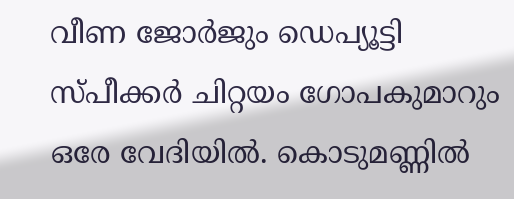വീണ ജോർജും ഡെപ്യൂട്ടി സ്പീക്കർ ചിറ്റയം ഗോപകുമാറും ഒരേ വേദിയിൽ. കൊടുമണ്ണിൽ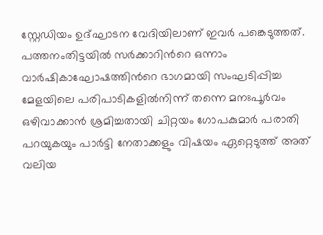സ്റ്റേഡിയം ഉദ്ഘാടന വേദിയിലാണ് ഇവർ പങ്കെടുത്തത്. പത്തനംതിട്ടയിൽ സർക്കാറിന്‍റെ ഒന്നാം വാർഷികാഘോഷത്തിന്‍റെ ഭാഗമായി സംഘടിപ്പിച്ച മേളയിലെ പരിപാടികളിൽനിന്ന് തന്നെ മനഃപൂർവം ഒഴിവാക്കാൻ ശ്രമിച്ചതായി ചിറ്റയം ഗോപകുമാർ പരാതി പറയുകയും പാർട്ടി നേതാക്കളും വിഷയം ഏറ്റെടുത്ത് അത് വലിയ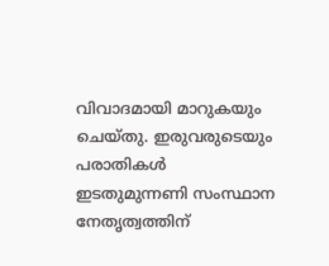വിവാദമായി മാറുകയും ചെയ്തു. ഇരുവരുടെയും പരാതികൾ ഇടതുമുന്നണി സംസ്ഥാന നേതൃത്വത്തിന്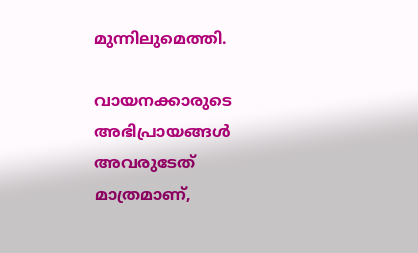മുന്നിലുമെത്തി.

വായനക്കാരുടെ അഭിപ്രായങ്ങള്‍ അവരുടേത് മാത്രമാണ്,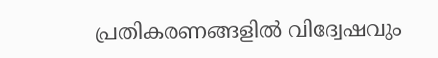പ്രതികരണങ്ങളിൽ വിദ്വേഷവും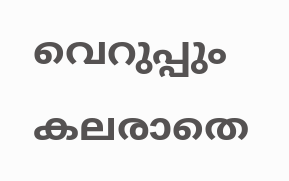വെറുപ്പും കലരാതെ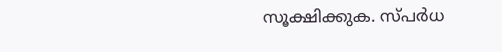സൂക്ഷിക്കുക. സ്പർധ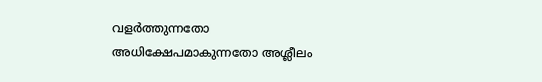വളർത്തുന്നതോ അധിക്ഷേപമാകുന്നതോ അശ്ലീലം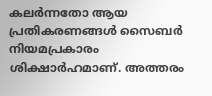കലർന്നതോ ആയ പ്രതികരണങ്ങൾ സൈബർ നിയമപ്രകാരം ശിക്ഷാർഹമാണ്. അത്തരം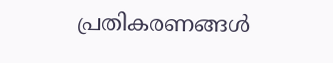പ്രതികരണങ്ങൾ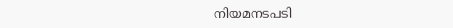നിയമനടപടി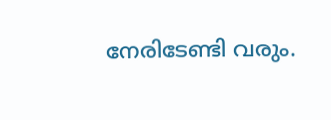നേരിടേണ്ടി വരും.